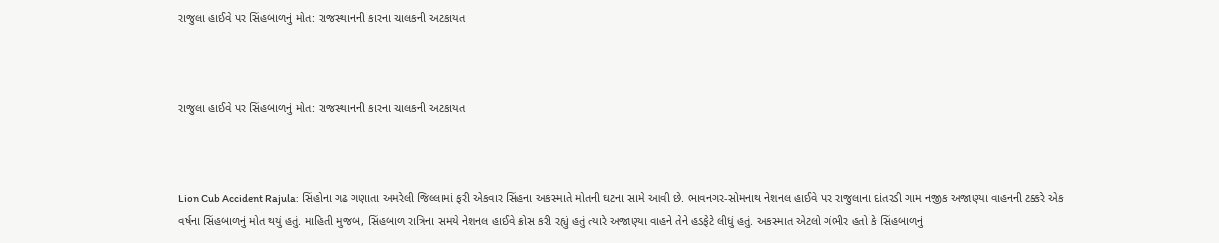રાજુલા હાઈવે પર સિંહબાળનું મોત: રાજસ્થાનની કારના ચાલકની અટકાયત



રાજુલા હાઈવે પર સિંહબાળનું મોત: રાજસ્થાનની કારના ચાલકની અટકાયત



Lion Cub Accident Rajula: સિંહોના ગઢ ગણાતા અમરેલી જિલ્લામાં ફરી એકવાર સિંહના અકસ્માતે મોતની ઘટના સામે આવી છે. ભાવનગર-સોમનાથ નેશનલ હાઈવે પર રાજુલાના દાંતરડી ગામ નજીક અજાણ્યા વાહનની ટક્કરે એક વર્ષના સિંહબાળનું મોત થયું હતું. માહિતી મુજબ, સિંહબાળ રાત્રિના સમયે નેશનલ હાઈવે ક્રોસ કરી રહ્યું હતું ત્યારે અજાણ્યા વાહને તેને હડફેટે લીધું હતું. અકસ્માત એટલો ગંભીર હતો કે સિંહબાળનું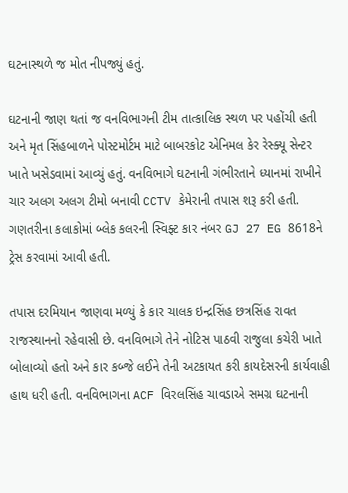ઘટનાસ્થળે જ મોત નીપજ્યું હતું.

ઘટનાની જાણ થતાં જ વનવિભાગની ટીમ તાત્કાલિક સ્થળ પર પહોંચી હતી અને મૃત સિંહબાળને પોસ્ટમોર્ટમ માટે બાબરકોટ એનિમલ કેર રેસ્ક્યૂ સેન્ટર ખાતે ખસેડવામાં આવ્યું હતું. વનવિભાગે ઘટનાની ગંભીરતાને ધ્યાનમાં રાખીને ચાર અલગ અલગ ટીમો બનાવી CCTV કેમેરાની તપાસ શરૂ કરી હતી. ગણતરીના કલાકોમાં બ્લેક કલરની સ્વિફ્ટ કાર નંબર GJ 27 EG 8618ને ટ્રેસ કરવામાં આવી હતી.

તપાસ દરમિયાન જાણવા મળ્યું કે કાર ચાલક ઇન્દ્રસિંહ છત્રસિંહ રાવત રાજસ્થાનનો રહેવાસી છે. વનવિભાગે તેને નોટિસ પાઠવી રાજુલા કચેરી ખાતે બોલાવ્યો હતો અને કાર કબ્જે લઈને તેની અટકાયત કરી કાયદેસરની કાર્યવાહી હાથ ધરી હતી. વનવિભાગના ACF વિરલસિંહ ચાવડાએ સમગ્ર ઘટનાની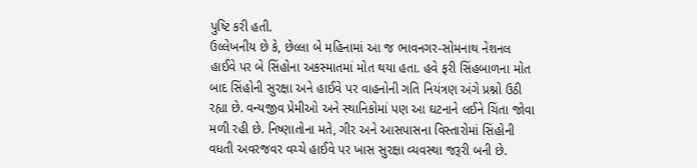પુષ્ટિ કરી હતી.
ઉલ્લેખનીય છે કે, છેલ્લા બે મહિનામાં આ જ ભાવનગર-સોમનાથ નેશનલ હાઈવે પર બે સિંહોના અકસ્માતમાં મોત થયા હતા. હવે ફરી સિંહબાળના મોત બાદ સિંહોની સુરક્ષા અને હાઈવે પર વાહનોની ગતિ નિયંત્રણ અંગે પ્રશ્નો ઉઠી રહ્યા છે. વન્યજીવ પ્રેમીઓ અને સ્થાનિકોમાં પણ આ ઘટનાને લઈને ચિંતા જોવા મળી રહી છે. નિષ્ણાતોના મતે, ગીર અને આસપાસના વિસ્તારોમાં સિંહોની વધતી અવરજવર વચ્ચે હાઈવે પર ખાસ સુરક્ષા વ્યવસ્થા જરૂરી બની છે.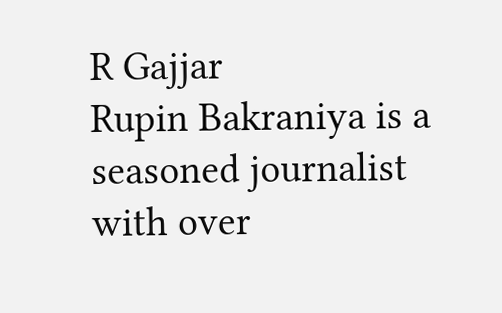R Gajjar
Rupin Bakraniya is a seasoned journalist with over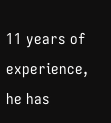11 years of experience, he has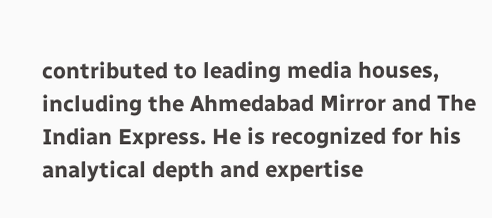contributed to leading media houses, including the Ahmedabad Mirror and The Indian Express. He is recognized for his analytical depth and expertise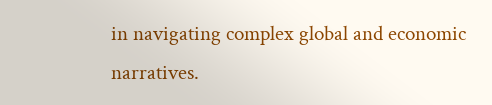in navigating complex global and economic narratives.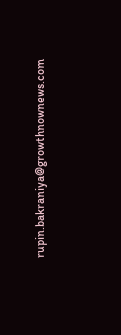rupin.bakraniya@growthnownews.com